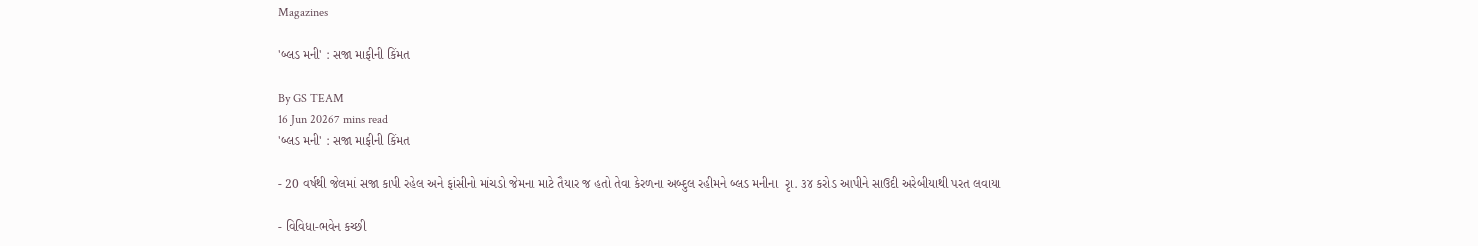Magazines

'બ્લડ મની' : સજા માફીની કિંમત

By GS TEAM
16 Jun 20267 mins read
'બ્લડ મની' : સજા માફીની કિંમત

- 20 વર્ષથી જેલમાં સજા કાપી રહેલ અને ફાંસીનો માંચડો જેમના માટે તૈયાર જ હતો તેવા કેરળના અબ્દુલ રહીમને બ્લડ મનીના  રૃા. ૩૪ કરોડ આપીને સાઉદી અરેબીયાથી પરત લવાયા

- વિવિધા-ભવેન કચ્છી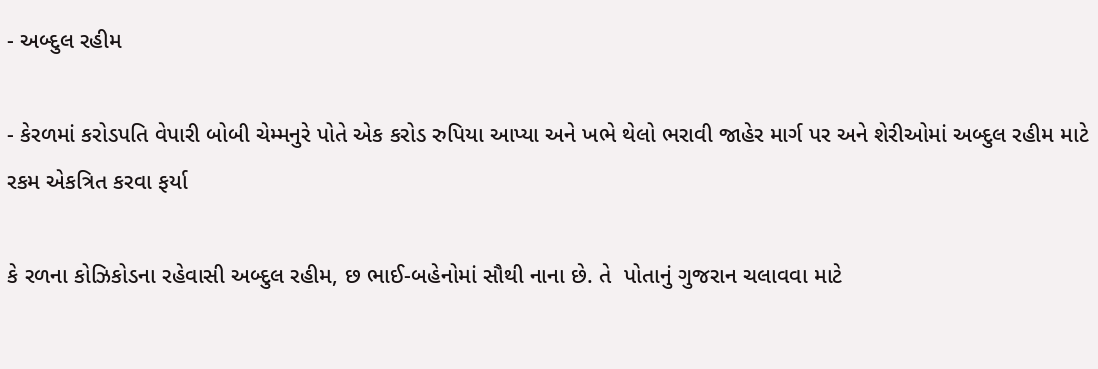- અબ્દુલ રહીમ

- કેરળમાં કરોડપતિ વેપારી બોબી ચેમ્મનુરે પોતે એક કરોડ રુપિયા આપ્યા અને ખભે થેલો ભરાવી જાહેર માર્ગ પર અને શેરીઓમાં અબ્દુલ રહીમ માટે રકમ એકત્રિત કરવા ફર્યા

કે રળના કોઝિકોડના રહેવાસી અબ્દુલ રહીમ, છ ભાઈ-બહેનોમાં સૌથી નાના છે. તે  પોતાનું ગુજરાન ચલાવવા માટે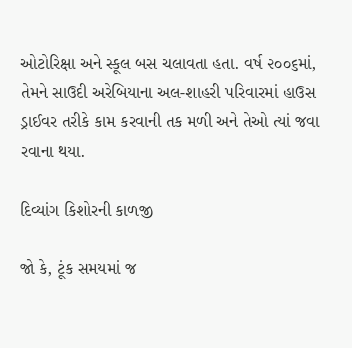ઓટોરિક્ષા અને સ્કૂલ બસ ચલાવતા હતા. વર્ષ ૨૦૦૬માં, તેમને સાઉદી અરેબિયાના અલ-શાહરી પરિવારમાં હાઉસ ડ્રાઈવર તરીકે કામ કરવાની તક મળી અને તેઓ ત્યાં જવા રવાના થયા.

દિવ્યાંગ કિશોરની કાળજી

જો કે, ટૂંક સમયમાં જ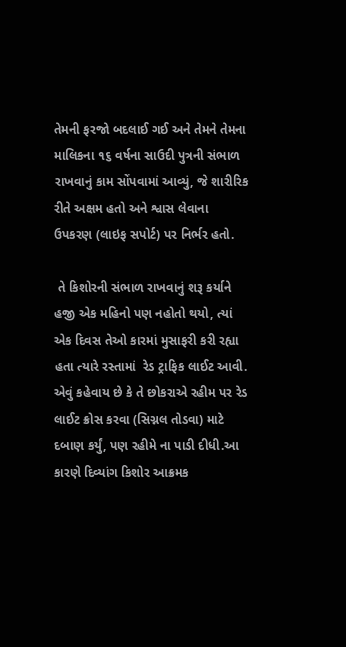તેમની ફરજો બદલાઈ ગઈ અને તેમને તેમના માલિકના ૧૬ વર્ષના સાઉદી પુત્રની સંભાળ રાખવાનું કામ સોંપવામાં આવ્યું, જે શારીરિક રીતે અક્ષમ હતો અને શ્વાસ લેવાના ઉપકરણ (લાઇફ સપોર્ટ) પર નિર્ભર હતો.

 તે કિશોરની સંભાળ રાખવાનું શરૂ કર્યાને હજી એક મહિનો પણ નહોતો થયો, ત્યાં એક દિવસ તેઓ કારમાં મુસાફરી કરી રહ્યા હતા ત્યારે રસ્તામાં  રેડ ટ્રાફિક લાઈટ આવી. એવું કહેવાય છે કે તે છોકરાએ રહીમ પર રેડ લાઈટ ક્રોસ કરવા (સિગ્નલ તોડવા) માટે દબાણ કર્યું, પણ રહીમે ના પાડી દીધી.આ કારણે દિવ્યાંગ કિશોર આક્રમક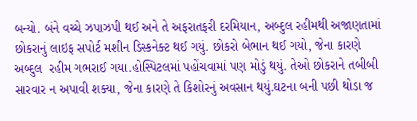બન્યો. બંને વચ્ચે ઝપાઝપી થઈ અને તે અફરાતફરી દરમિયાન, અબ્દુલ રહીમથી અજાણતામાં છોકરાનું લાઇફ સપોર્ટ મશીન ડિસ્કનેક્ટ થઈ ગયું. છોકરો બેભાન થઈ ગયો, જેના કારણે અબ્દુલ  રહીમ ગભરાઈ ગયા.હોસ્પિટલમાં પહોંચવામાં પણ મોડું થયું. તેઓ છોકરાને તબીબી સારવાર ન અપાવી શક્યા, જેના કારણે તે કિશોરનું અવસાન થયું.ઘટના બની પછી થોડા જ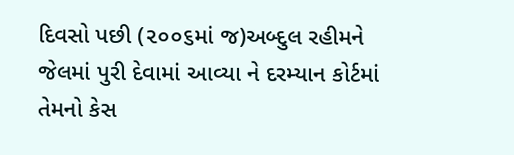દિવસો પછી (૨૦૦૬માં જ)અબ્દુલ રહીમને જેલમાં પુરી દેવામાં આવ્યા ને દરમ્યાન કોર્ટમાં તેમનો કેસ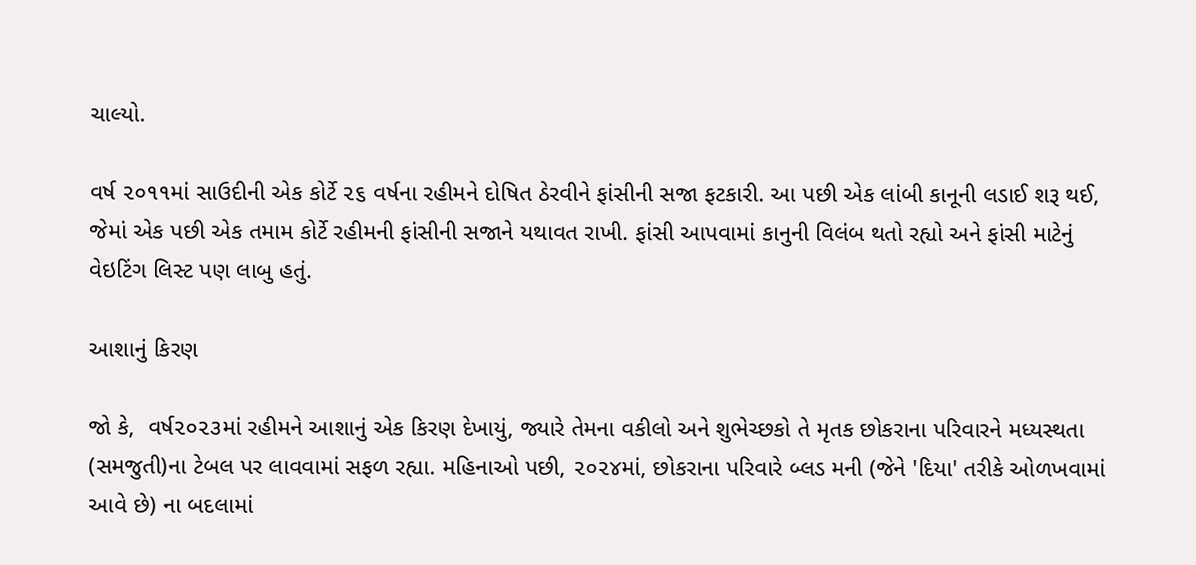ચાલ્યો.

વર્ષ ૨૦૧૧માં સાઉદીની એક કોર્ટે ૨૬ વર્ષના રહીમને દોષિત ઠેરવીને ફાંસીની સજા ફટકારી. આ પછી એક લાંબી કાનૂની લડાઈ શરૂ થઈ, જેમાં એક પછી એક તમામ કોર્ટે રહીમની ફાંસીની સજાને યથાવત રાખી. ફાંસી આપવામાં કાનુની વિલંબ થતો રહ્યો અને ફાંસી માટેનું વેઇટિંગ લિસ્ટ પણ લાબુ હતું.

આશાનું કિરણ

જો કે,  વર્ષ૨૦૨૩માં રહીમને આશાનું એક કિરણ દેખાયું, જ્યારે તેમના વકીલો અને શુભેચ્છકો તે મૃતક છોકરાના પરિવારને મધ્યસ્થતા (સમજુતી)ના ટેબલ પર લાવવામાં સફળ રહ્યા. મહિનાઓ પછી, ૨૦૨૪માં, છોકરાના પરિવારે બ્લડ મની (જેને 'દિયા' તરીકે ઓળખવામાં આવે છે) ના બદલામાં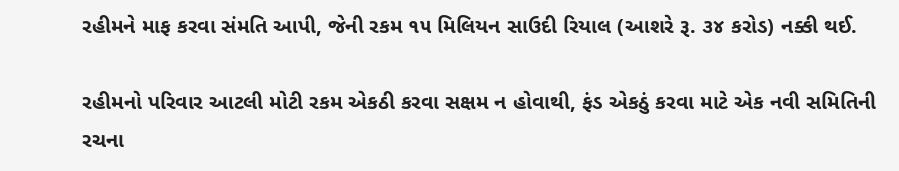રહીમને માફ કરવા સંમતિ આપી, જેની રકમ ૧૫ મિલિયન સાઉદી રિયાલ (આશરે રૂ. ૩૪ કરોડ) નક્કી થઈ.

રહીમનો પરિવાર આટલી મોટી રકમ એકઠી કરવા સક્ષમ ન હોવાથી, ફંડ એકઠું કરવા માટે એક નવી સમિતિની રચના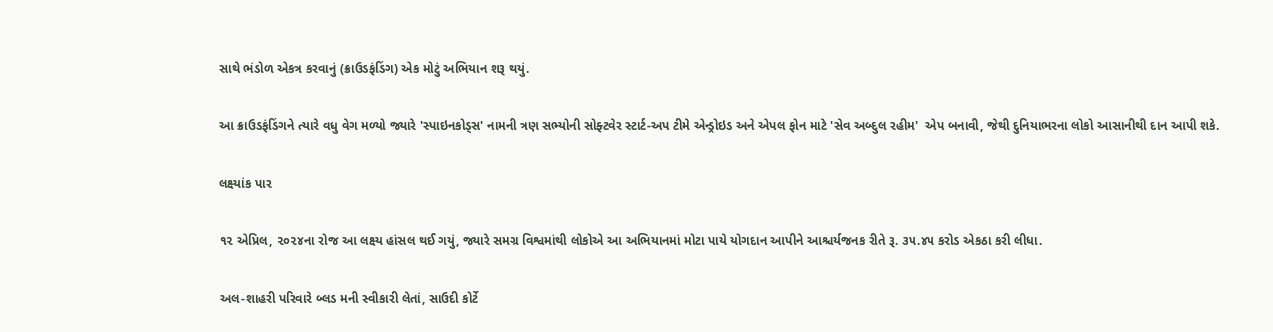સાથે ભંડોળ એકત્ર કરવાનું (ક્રાઉડફંડિંગ) એક મોટું અભિયાન શરૂ થયું.

આ ક્રાઉડફંડિંગને ત્યારે વધુ વેગ મળ્યો જ્યારે 'સ્પાઇનકોડ્સ' નામની ત્રણ સભ્યોની સોફ્ટવેર સ્ટાર્ટ-અપ ટીમે એન્ડ્રોઇડ અને એપલ ફોન માટે 'સેવ અબ્દુલ રહીમ'  એપ બનાવી, જેથી દુનિયાભરના લોકો આસાનીથી દાન આપી શકે.

લક્ષ્યાંક પાર

૧૨ એપ્રિલ, ૨૦૨૪ના રોજ આ લક્ષ્ય હાંસલ થઈ ગયું, જ્યારે સમગ્ર વિશ્વમાંથી લોકોએ આ અભિયાનમાં મોટા પાયે યોગદાન આપીને આશ્ચર્યજનક રીતે રૂ. ૩૫.૪૫ કરોડ એકઠા કરી લીધા.

અલ-શાહરી પરિવારે બ્લડ મની સ્વીકારી લેતાં, સાઉદી કોર્ટે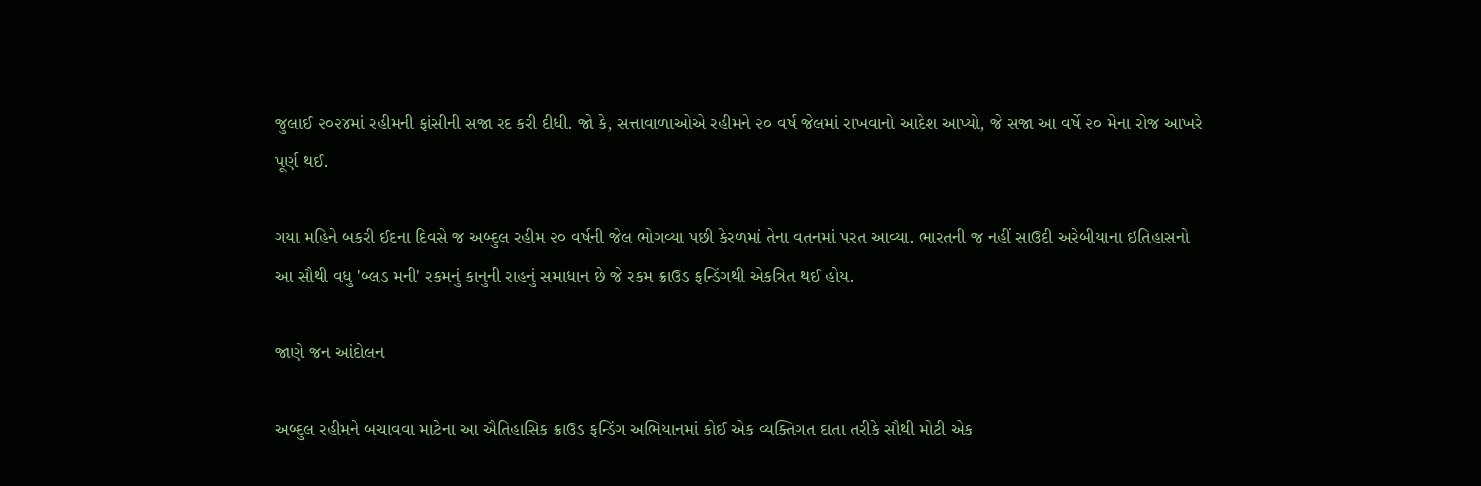જુલાઈ ૨૦૨૪માં રહીમની ફાંસીની સજા રદ કરી દીધી. જો કે, સત્તાવાળાઓએ રહીમને ૨૦ વર્ષ જેલમાં રાખવાનો આદેશ આપ્યો, જે સજા આ વર્ષે ૨૦ મેના રોજ આખરે પૂર્ણ થઈ.

ગયા મહિને બકરી ઈદના દિવસે જ અબ્દુલ રહીમ ૨૦ વર્ષની જેલ ભોગવ્યા પછી કેરળમાં તેના વતનમાં પરત આવ્યા. ભારતની જ નહીં સાઉદી અરેબીયાના ઇતિહાસનો આ સૌથી વધુ 'બ્લડ મની' રકમનું કાનુની રાહનું સમાધાન છે જે રકમ ક્રાઉડ ફન્ડિંગથી એકત્રિત થઈ હોય.

જાણે જન આંદોલન

અબ્દુલ રહીમને બચાવવા માટેના આ ઐતિહાસિક ક્રાઉડ ફન્ડિંગ અભિયાનમાં કોઈ એક વ્યક્તિગત દાતા તરીકે સૌથી મોટી એક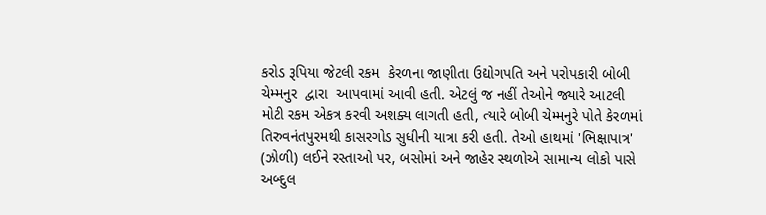કરોડ રૂપિયા જેટલી રકમ  કેરળના જાણીતા ઉદ્યોગપતિ અને પરોપકારી બોબી ચેમ્મનુર  દ્વારા  આપવામાં આવી હતી. એટલું જ નહીં તેઓને જ્યારે આટલી મોટી રકમ એકત્ર કરવી અશક્ય લાગતી હતી, ત્યારે બોબી ચેમ્મનુરે પોતે કેરળમાં તિરુવનંતપુરમથી કાસરગોડ સુધીની યાત્રા કરી હતી. તેઓ હાથમાં 'ભિક્ષાપાત્ર' (ઝોળી) લઈને રસ્તાઓ પર, બસોમાં અને જાહેર સ્થળોએ સામાન્ય લોકો પાસે અબ્દુલ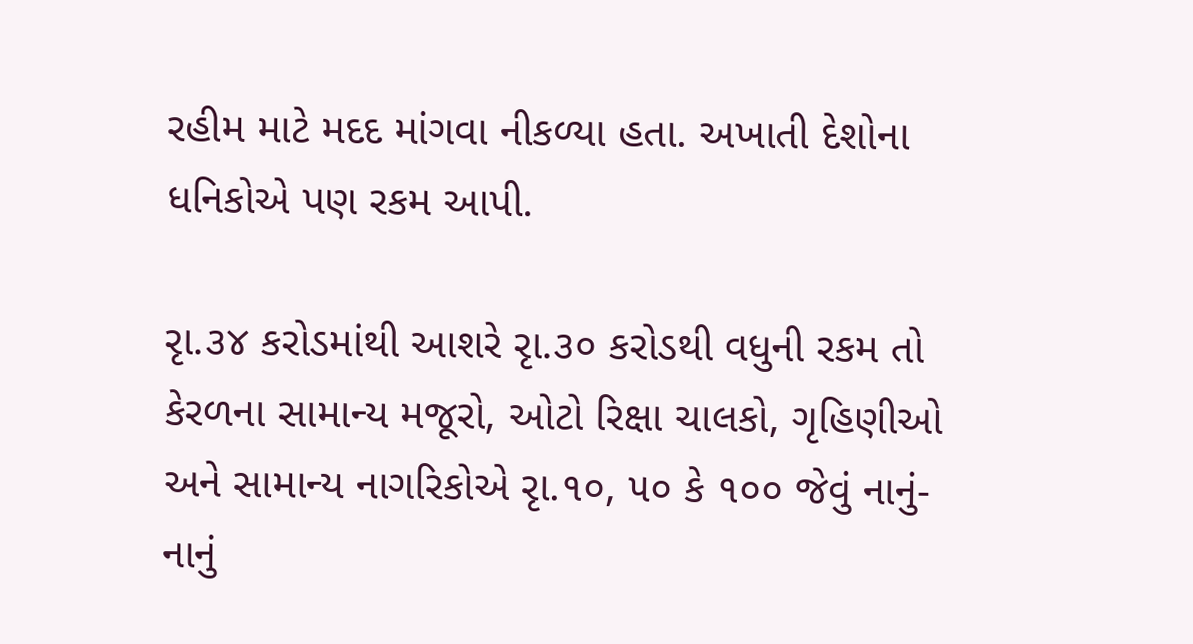રહીમ માટે મદદ માંગવા નીકળ્યા હતા. અખાતી દેશોના ધનિકોએ પણ રકમ આપી.

રૃા.૩૪ કરોડમાંથી આશરે રૃા.૩૦ કરોડથી વધુની રકમ તો કેરળના સામાન્ય મજૂરો, ઓટો રિક્ષા ચાલકો, ગૃહિણીઓ અને સામાન્ય નાગરિકોએ રૃા.૧૦, ૫૦ કે ૧૦૦ જેવું નાનું-નાનું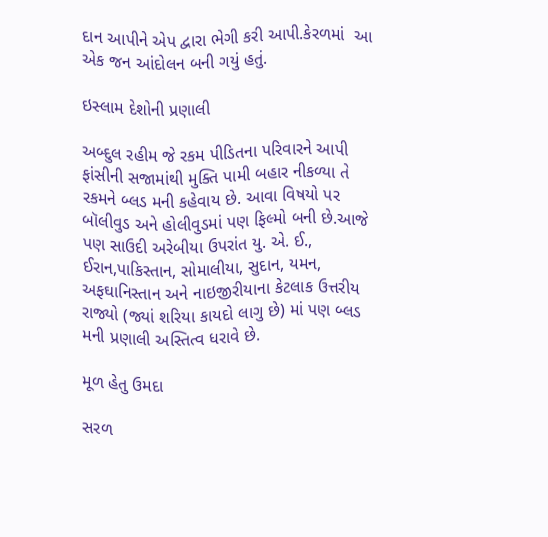દાન આપીને એપ દ્વારા ભેગી કરી આપી.કેરળમાં  આ એક જન આંદોલન બની ગયું હતું.

ઇસ્લામ દેશોની પ્રણાલી

અબ્દુલ રહીમ જે રકમ પીડિતના પરિવારને આપી ફાંસીની સજામાંથી મુક્તિ પામી બહાર નીકળ્યા તે રકમને બ્લડ મની કહેવાય છે. આવા વિષયો પર બૉલીવુડ અને હોલીવુડમાં પણ ફિલ્મો બની છે.આજે પણ સાઉદી અરેબીયા ઉપરાંત યુ. એ. ઈ., ઈરાન,પાકિસ્તાન, સોમાલીયા, સુદાન, યમન, અફઘાનિસ્તાન અને નાઇજીરીયાના કેટલાક ઉત્તરીય રાજ્યો (જ્યાં શરિયા કાયદો લાગુ છે) માં પણ બ્લડ મની પ્રણાલી અસ્તિત્વ ધરાવે છે.

મૂળ હેતુ ઉમદા

સરળ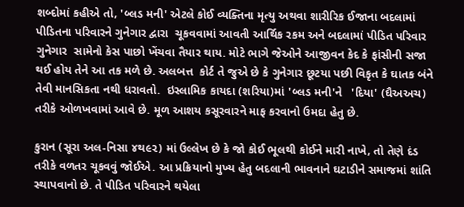શબ્દોમાં કહીએ તો, 'બ્લડ મની' એટલે કોઈ વ્યક્તિના મૃત્યુ અથવા શારીરિક ઈજાના બદલામાં પીડિતના પરિવારને ગુનેગાર દ્વારા  ચૂકવવામાં આવતી આર્થિક રકમ અને બદલામાં પીડિત પરિવાર ગુનેગાર  સામેનો કેસ પાછો ખેંચવા તૈયાર થાય. મોટે ભાગે જેઓને આજીવન કેદ કે ફાંસીની સજા થઈ હોય તેને આ તક મળે છે. અલબત્ત  કોર્ટ તે જુએ છે કે ગુનેગાર છૂટયા પછી વિકૃત કે ઘાતક બંને તેવી માનસિકતા નથી ધરાવતો.  ઇસ્લામિક કાયદા (શરિયા)માં 'બ્લડ મની'ને   'દિયા' (ઘૈઅઅચ) તરીકે ઓળખવામાં આવે છે. મૂળ આશય કસૂરવારને માફ કરવાનો ઉમદા હેતુ છે.

કુરાન (સૂરા અલ-નિસા ૪થ૯૨) માં ઉલ્લેખ છે કે જો કોઈ ભૂલથી કોઈને મારી નાખે, તો તેણે દંડ તરીકે વળતર ચૂકવવું જોઈએ. આ પ્રક્રિયાનો મુખ્ય હેતુ બદલાની ભાવનાને ઘટાડીને સમાજમાં શાંતિ સ્થાપવાનો છે. તે પીડિત પરિવારને થયેલા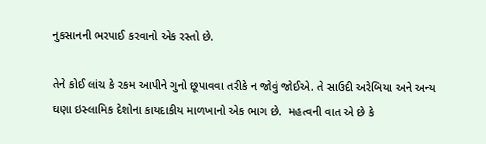નુકસાનની ભરપાઈ કરવાનો એક રસ્તો છે.

તેને કોઈ લાંચ કે રકમ આપીને ગુનો છૂપાવવા તરીકે ન જોવું જોઈએ. તે સાઉદી અરેબિયા અને અન્ય ઘણા ઇસ્લામિક દેશોના કાયદાકીય માળખાનો એક ભાગ છે.  મહત્વની વાત એ છે કે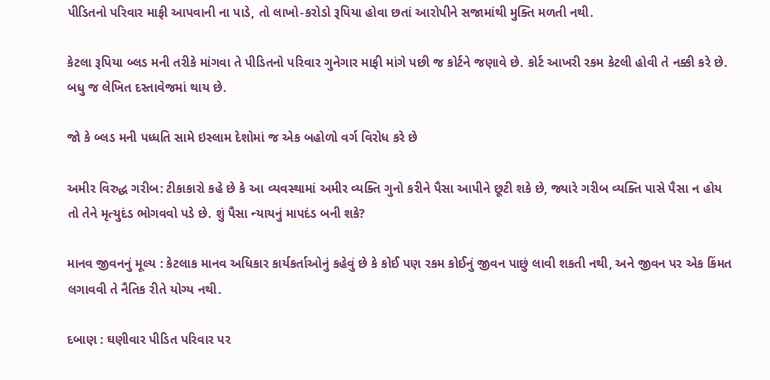પીડિતનો પરિવાર માફી આપવાની ના પાડે, તો લાખો-કરોડો રૂપિયા હોવા છતાં આરોપીને સજામાંથી મુક્તિ મળતી નથી.

કેટલા રૂપિયા બ્લડ મની તરીકે માંગવા તે પીડિતનો પરિવાર ગુનેગાર માફી માંગે પછી જ કોર્ટને જણાવે છે. કોર્ટ આખરી રકમ કેટલી હોવી તે નક્કી કરે છે. બધુ જ લેખિત દસ્તાવેજમાં થાય છે.

જો કે બ્લડ મની પધ્ધતિ સામે ઇસ્લામ દેશોમાં જ એક બહોળો વર્ગ વિરોધ કરે છે

અમીર વિરુદ્ધ ગરીબ: ટીકાકારો કહે છે કે આ વ્યવસ્થામાં અમીર વ્યક્તિ ગુનો કરીને પૈસા આપીને છૂટી શકે છે, જ્યારે ગરીબ વ્યક્તિ પાસે પૈસા ન હોય તો તેને મૃત્યુદંડ ભોગવવો પડે છે. શું પૈસા ન્યાયનું માપદંડ બની શકે?

માનવ જીવનનું મૂલ્ય : કેટલાક માનવ અધિકાર કાર્યકર્તાઓનું કહેવું છે કે કોઈ પણ રકમ કોઈનું જીવન પાછું લાવી શકતી નથી, અને જીવન પર એક કિંમત  લગાવવી તે નૈતિક રીતે યોગ્ય નથી.

દબાણ : ઘણીવાર પીડિત પરિવાર પર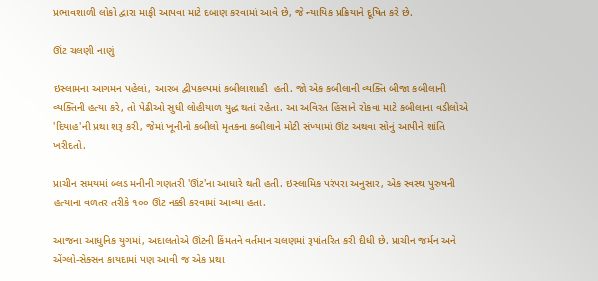પ્રભાવશાળી લોકો દ્વારા માફી આપવા માટે દબાણ કરવામાં આવે છે, જે ન્યાયિક પ્રક્રિયાને દૂષિત કરે છે.

ઊંટ ચલણી નાણું

ઇસ્લામના આગમન પહેલાં, આરબ દ્વીપકલ્પમાં કબીલાશાહી  હતી. જો એક કબીલાની વ્યક્તિ બીજા કબીલાની વ્યક્તિની હત્યા કરે, તો પેઢીઓ સુધી લોહીયાળ યુદ્ધ થતાં રહેતા. આ અવિરત હિંસાને રોકવા માટે કબીલાના વડીલોએ 'દિયાહ'ની પ્રથા શરૂ કરી, જેમાં ખૂનીનો કબીલો મૃતકના કબીલાને મોટી સંખ્યામાં ઊંટ અથવા સોનું આપીને શાંતિ ખરીદતો.

પ્રાચીન સમયમાં બ્લડ મનીની ગણતરી 'ઊંટ'ના આધારે થતી હતી. ઇસ્લામિક પરંપરા અનુસાર, એક સ્વસ્થ પુરુષની હત્યાના વળતર તરીકે ૧૦૦ ઊંટ નક્કી કરવામાં આવ્યા હતા.

આજના આધુનિક યુગમાં, અદાલતોએ ઊંટની કિંમતને વર્તમાન ચલણમાં રૂપાંતરિત કરી દીધી છે. પ્રાચીન જર્મન અને એંગ્લો-સેક્સન કાયદામાં પણ આવી જ એક પ્રથા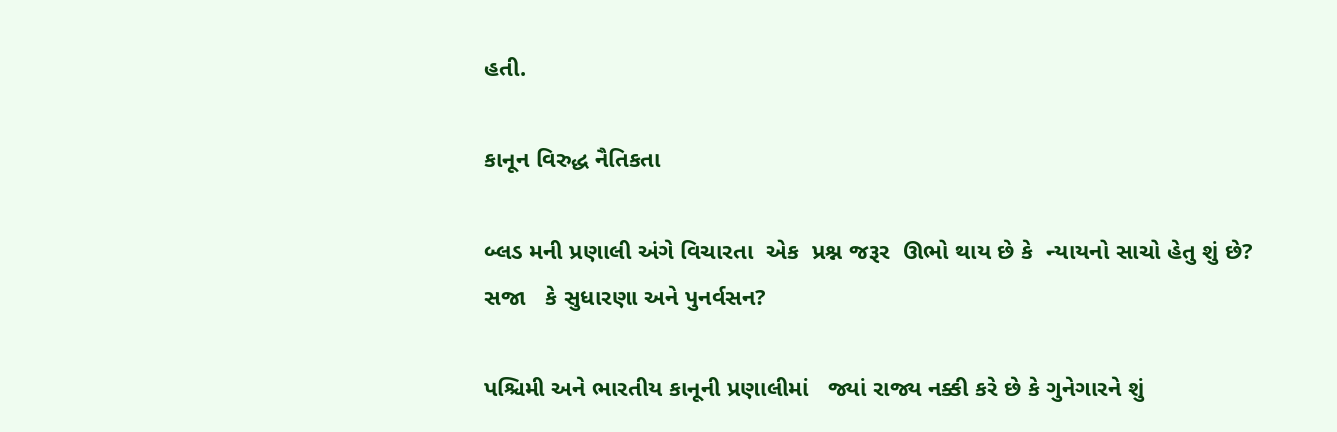હતી.

કાનૂન વિરુદ્ધ નૈતિકતા

બ્લડ મની પ્રણાલી અંગે વિચારતા  એક  પ્રશ્ન જરૂર  ઊભો થાય છે કે  ન્યાયનો સાચો હેતુ શું છે? સજા   કે સુધારણા અને પુનર્વસન?

પશ્ચિમી અને ભારતીય કાનૂની પ્રણાલીમાં   જ્યાં રાજ્ય નક્કી કરે છે કે ગુનેગારને શું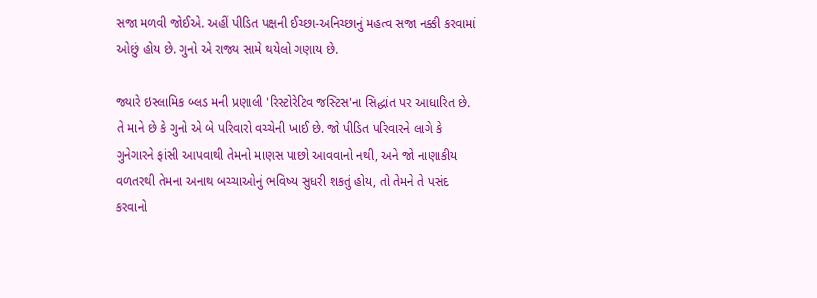સજા મળવી જોઈએ. અહીં પીડિત પક્ષની ઈચ્છા-અનિચ્છાનું મહત્વ સજા નક્કી કરવામાં ઓછું હોય છે. ગુનો એ રાજ્ય સામે થયેલો ગણાય છે.

જ્યારે ઇસ્લામિક બ્લડ મની પ્રણાલી 'રિસ્ટોરેટિવ જસ્ટિસ'ના સિદ્ધાંત પર આધારિત છે. તે માને છે કે ગુનો એ બે પરિવારો વચ્ચેની ખાઈ છે. જો પીડિત પરિવારને લાગે કે ગુનેગારને ફાંસી આપવાથી તેમનો માણસ પાછો આવવાનો નથી, અને જો નાણાકીય વળતરથી તેમના અનાથ બચ્ચાઓનું ભવિષ્ય સુધરી શકતું હોય, તો તેમને તે પસંદ કરવાનો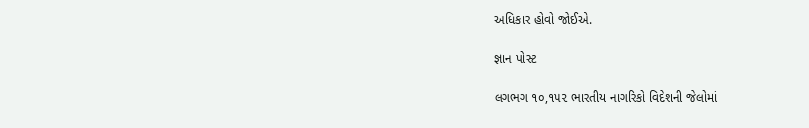અધિકાર હોવો જોઈએ.

જ્ઞાન પોસ્ટ

લગભગ ૧૦,૧૫૨ ભારતીય નાગરિકો વિદેશની જેલોમાં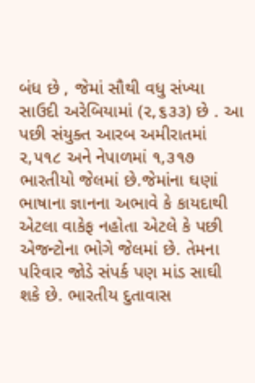બંધ છે , જેમાં સૌથી વધુ સંખ્યા સાઉદી અરેબિયામાં (૨,૬૩૩) છે . આ પછી સંયુક્ત આરબ અમીરાતમાં ૨,૫૧૮ અને નેપાળમાં ૧,૩૧૭ ભારતીયો જેલમાં છે.જેમાંના ઘણાં ભાષાના જ્ઞાનના અભાવે કે કાયદાથી એટલા વાકેફ નહોતા એટલે કે પછી એજન્ટોના ભોગે જેલમાં છે. તેમના પરિવાર જોડે સંપર્ક પણ માંડ સાઘી શકે છે. ભારતીય દુતાવાસ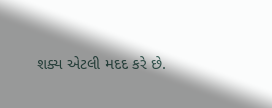શક્ય એટલી મદદ કરે છે.